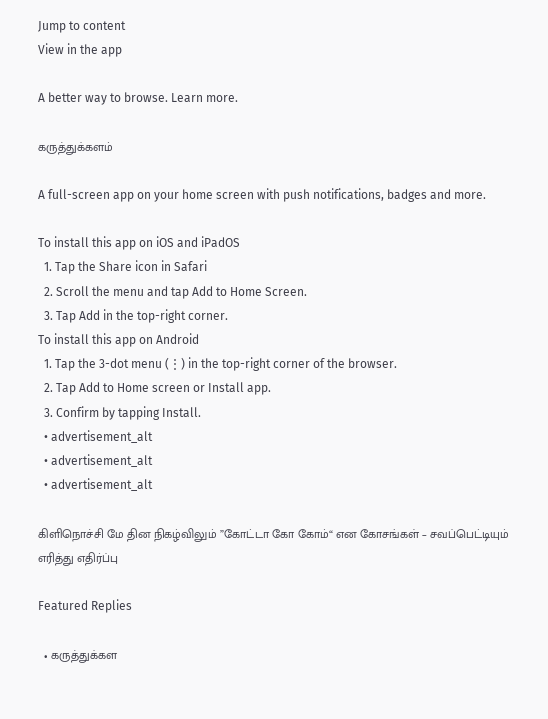Jump to content
View in the app

A better way to browse. Learn more.

கருத்துக்களம்

A full-screen app on your home screen with push notifications, badges and more.

To install this app on iOS and iPadOS
  1. Tap the Share icon in Safari
  2. Scroll the menu and tap Add to Home Screen.
  3. Tap Add in the top-right corner.
To install this app on Android
  1. Tap the 3-dot menu (⋮) in the top-right corner of the browser.
  2. Tap Add to Home screen or Install app.
  3. Confirm by tapping Install.
  • advertisement_alt
  • advertisement_alt
  • advertisement_alt

கிளிநொச்சி மே தின நிகழ்விலும் ”கோட்டா கோ கோம்“ என கோசங்கள் – சவப்பெட்டியும் எரித்து எதிர்ப்பு

Featured Replies

  • கருத்துக்கள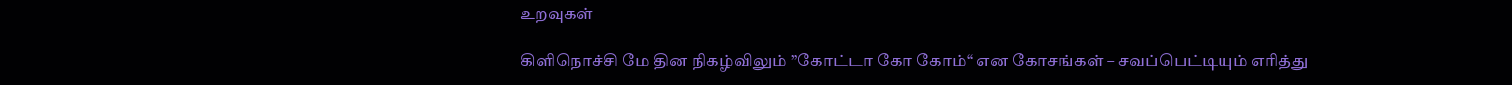உறவுகள்

கிளிநொச்சி மே தின நிகழ்விலும் ”கோட்டா கோ கோம்“ என கோசங்கள் – சவப்பெட்டியும் எரித்து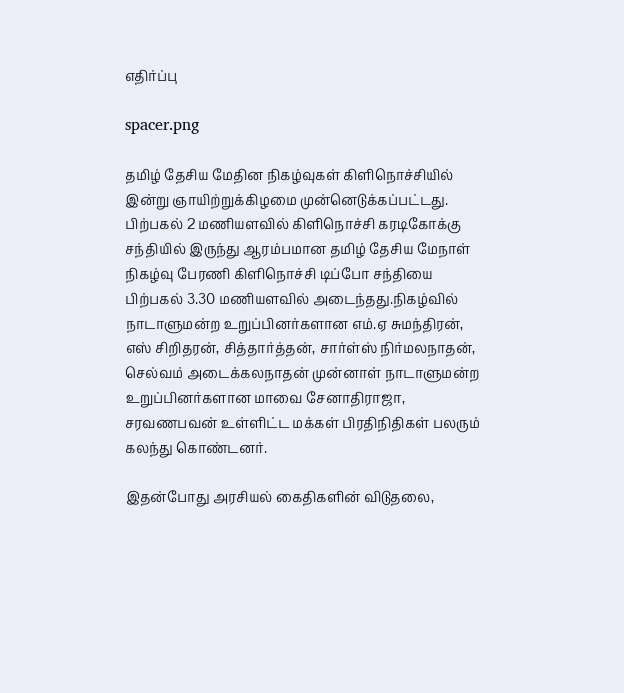எதிர்ப்பு

spacer.png

தமிழ் தேசிய மேதின நிகழ்வுகள் கிளிநொச்சியில் இன்று ஞாயிற்றுக்கிழமை முன்னெடுக்கப்பட்டது. பிற்பகல் 2 மணியளவில் கிளிநொச்சி கரடிகோக்கு சந்தியில் இருந்து ஆரம்பமான தமிழ் தேசிய மேநாள் நிகழ்வு பேரணி கிளிநொச்சி டிப்போ சந்தியை பிற்பகல் 3.30 மணியளவில் அடைந்தது.நிகழ்வில் நாடாளுமன்ற உறுப்பினர்களான எம்.ஏ சுமந்திரன், எஸ் சிறிதரன், சித்தார்த்தன், சார்ள்ஸ் நிர்மலநாதன், செல்வம் அடைக்கலநாதன் முன்னாள் நாடாளுமன்ற உறுப்பினர்களான மாவை சேனாதிராஜா, சரவணபவன் உள்ளிட்ட மக்கள் பிரதிநிதிகள் பலரும் கலந்து கொண்டனர்.

இதன்போது அரசியல் கைதிகளின் விடுதலை,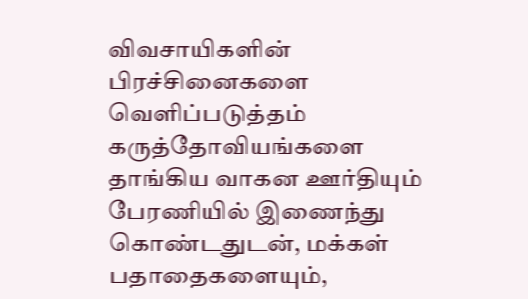விவசாயிகளின் பிரச்சினைகளை வெளிப்படுத்தம் கருத்தோவியங்களை தாங்கிய வாகன ஊர்தியும் பேரணியில் இணைந்து கொண்டதுடன், மக்கள் பதாதைகளையும்,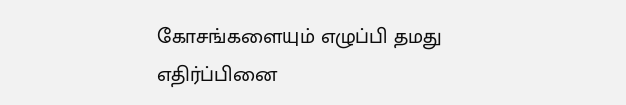கோசங்களையும் எழுப்பி தமது எதிர்ப்பினை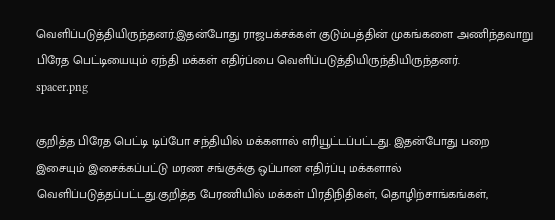வெளிப்படுத்தியிருந்தனர்.இதன்போது ராஜபக்சக்கள் குடும்பத்தின் முகங்களை அணிந்தவாறு பிரேத பெட்டியையும் ஏந்தி மக்கள் எதிர்ப்பை வெளிப்படுத்தியிருந்தியிருந்தனர்.
spacer.png

குறித்த பிரேத பெட்டி டிப்போ சந்தியில் மக்களால் எரியூட்டப்பட்டது. இதன்போது பறை இசையும் இசைக்கப்பட்டு மரண சங்குக்கு ஒப்பான எதிர்ப்பு மக்களால் வெளிப்படுத்தப்பட்டது.குறித்த பேரணியில் மக்கள் பிரதிநிதிகள், தொழிற்சாங்கங்கள்,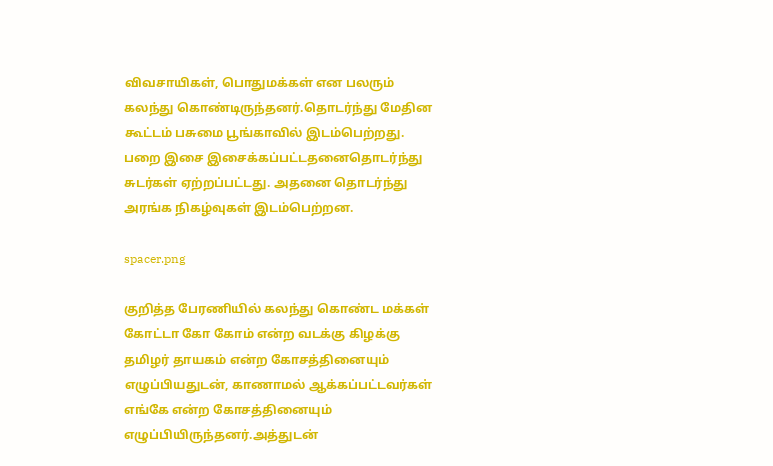விவசாயிகள், பொதுமக்கள் என பலரும் கலந்து கொண்டிருந்தனர்.தொடர்ந்து மேதின கூட்டம் பசுமை பூங்காவில் இடம்பெற்றது. பறை இசை இசைக்கப்பட்டதனைதொடர்ந்து சுடர்கள் ஏற்றப்பட்டது. அதனை தொடர்ந்து அரங்க நிகழ்வுகள் இடம்பெற்றன.

spacer.png

குறித்த பேரணியில் கலந்து கொண்ட மக்கள் கோட்டா கோ கோம் என்ற வடக்கு கிழக்கு தமிழர் தாயகம் என்ற கோசத்தினையும் எழுப்பியதுடன், காணாமல் ஆக்கப்பட்டவர்கள் எங்கே என்ற கோசத்தினையும் எழுப்பியிருந்தனர்.அத்துடன்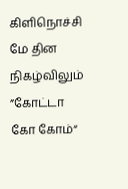கிளிநொச்சி மே தின நிகழ்விலும் ”கோட்டா கோ கோம்“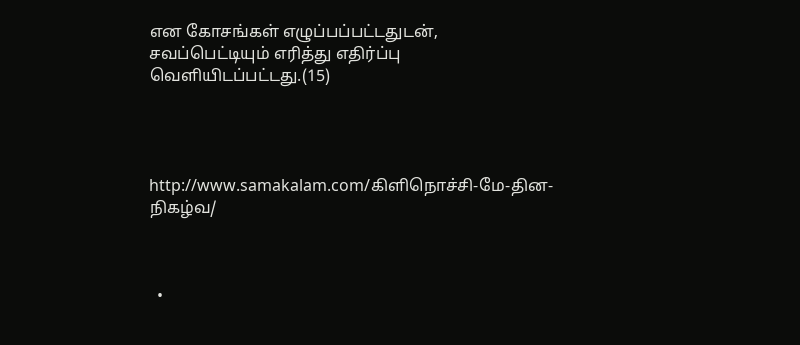என கோசங்கள் எழுப்பப்பட்டதுடன், சவப்பெட்டியும் எரித்து எதிர்ப்பு வெளியிடப்பட்டது.(15)




http://www.samakalam.com/கிளிநொச்சி-மே-தின-நிகழ்வ/



  •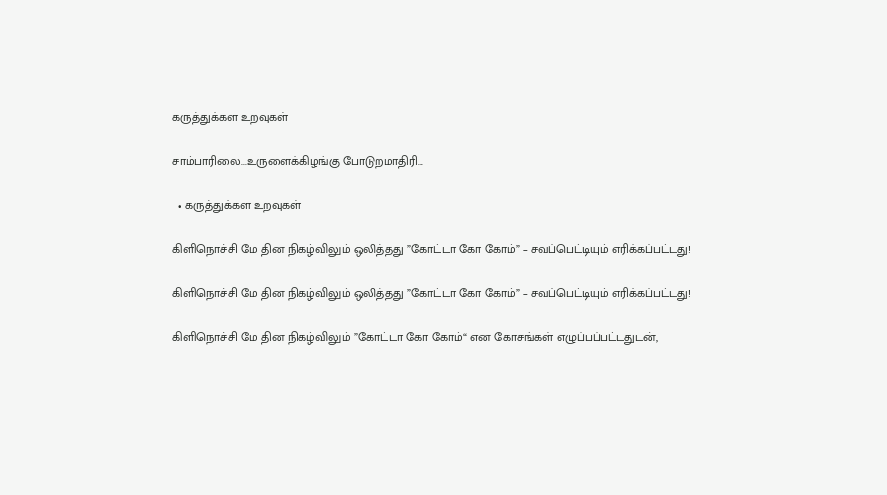கருத்துக்கள உறவுகள்

சாம்பாரிலை...உருளைக்கிழங்கு போடுறமாதிரி...

  • கருத்துக்கள உறவுகள்

கிளிநொச்சி மே தின நிகழ்விலும் ஒலித்தது ”கோட்டா கோ கோம்” – சவப்பெட்டியும் எரிக்கப்பட்டது!

கிளிநொச்சி மே தின நிகழ்விலும் ஒலித்தது ”கோட்டா கோ கோம்” – சவப்பெட்டியும் எரிக்கப்பட்டது!

கிளிநொச்சி மே தின நிகழ்விலும் ”கோட்டா கோ கோம்“ என கோசங்கள் எழுப்பப்பட்டதுடன்,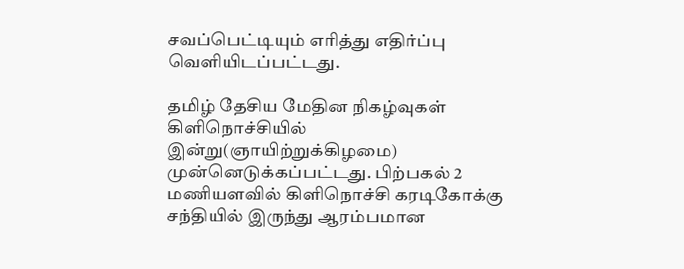சவப்பெட்டியும் எரித்து எதிர்ப்பு வெளியிடப்பட்டது.

தமிழ் தேசிய மேதின நிகழ்வுகள் கிளிநொச்சியில் இன்று(ஞாயிற்றுக்கிழமை) முன்னெடுக்கப்பட்டது. பிற்பகல் 2 மணியளவில் கிளிநொச்சி கரடிகோக்கு சந்தியில் இருந்து ஆரம்பமான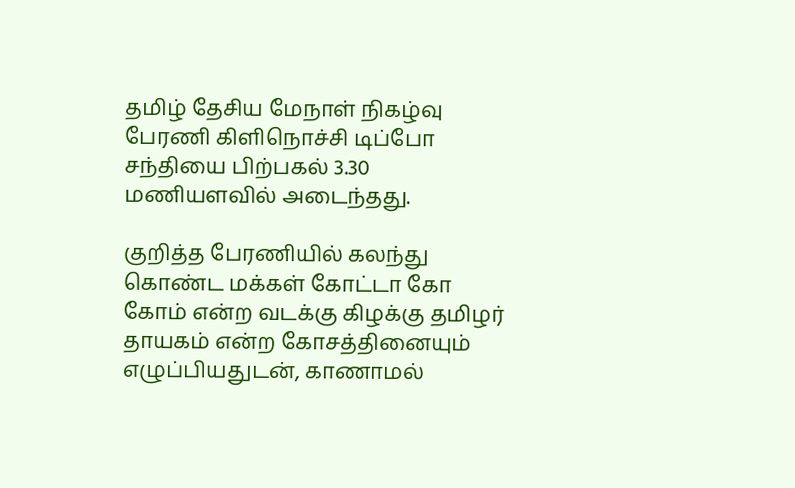தமிழ் தேசிய மேநாள் நிகழ்வு பேரணி கிளிநொச்சி டிப்போ சந்தியை பிற்பகல் 3.30 மணியளவில் அடைந்தது.

குறித்த பேரணியில் கலந்து கொண்ட மக்கள் கோட்டா கோ கோம் என்ற வடக்கு கிழக்கு தமிழர் தாயகம் என்ற கோசத்தினையும் எழுப்பியதுடன், காணாமல்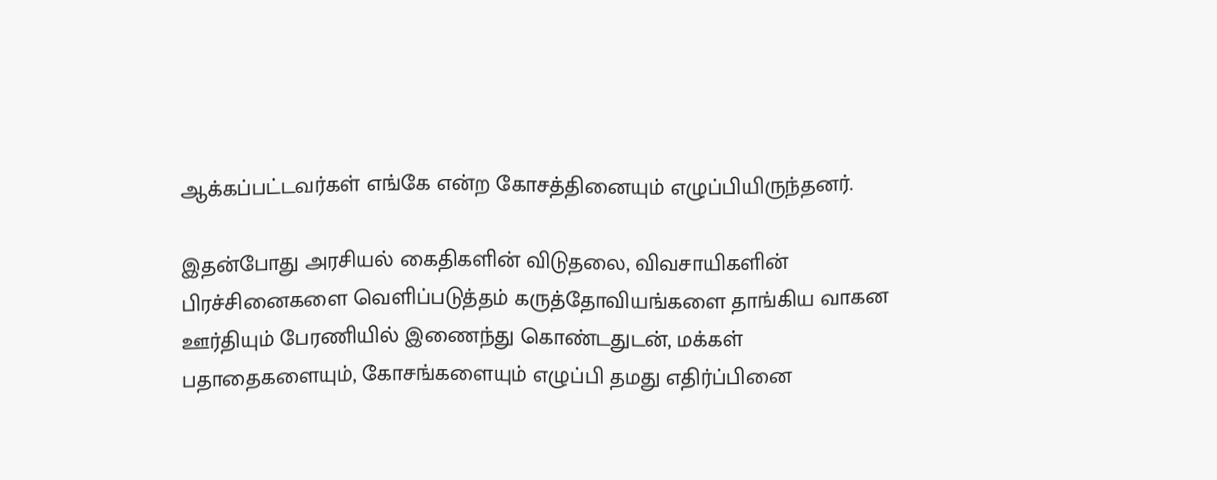ஆக்கப்பட்டவர்கள் எங்கே என்ற கோசத்தினையும் எழுப்பியிருந்தனர்.

இதன்போது அரசியல் கைதிகளின் விடுதலை, விவசாயிகளின் பிரச்சினைகளை வெளிப்படுத்தம் கருத்தோவியங்களை தாங்கிய வாகன ஊர்தியும் பேரணியில் இணைந்து கொண்டதுடன், மக்கள் பதாதைகளையும், கோசங்களையும் எழுப்பி தமது எதிர்ப்பினை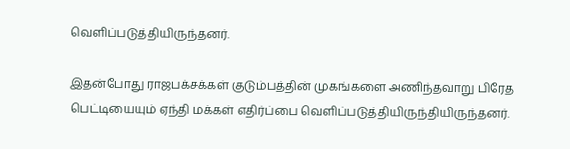வெளிப்படுத்தியிருந்தனர்.

இதன்போது ராஜபக்சக்கள் குடும்பத்தின் முகங்களை அணிந்தவாறு பிரேத பெட்டியையும் ஏந்தி மக்கள் எதிர்ப்பை வெளிப்படுத்தியிருந்தியிருந்தனர்.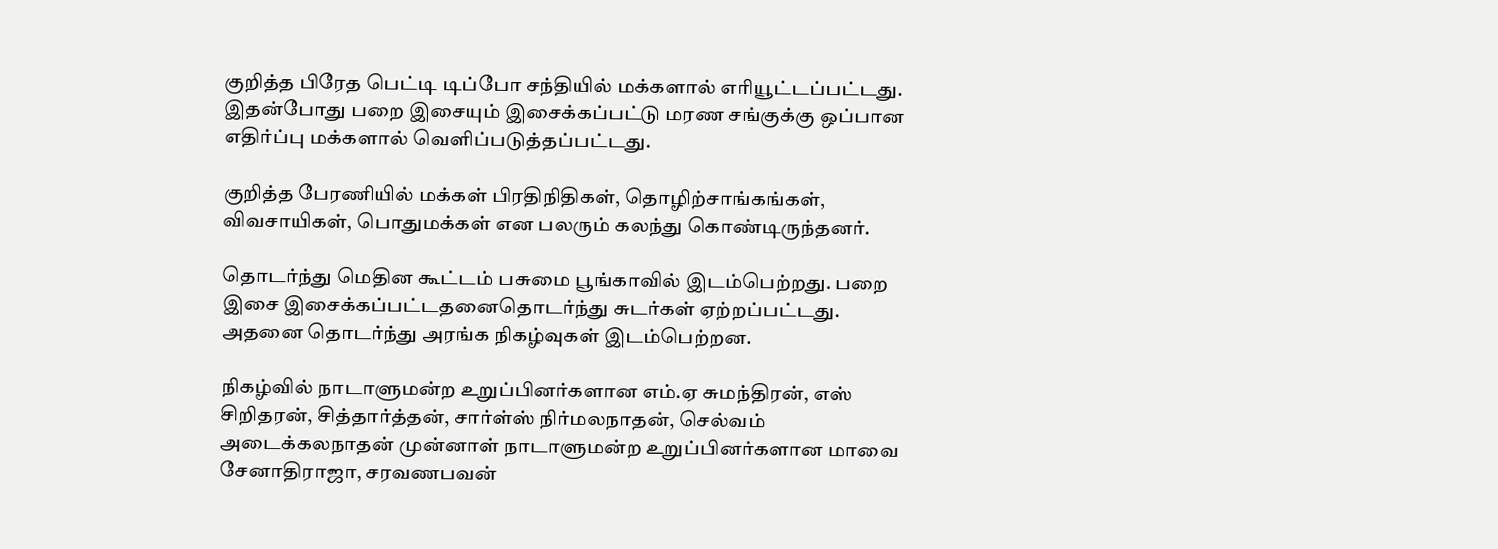குறித்த பிரேத பெட்டி டிப்போ சந்தியில் மக்களால் எரியூட்டப்பட்டது. இதன்போது பறை இசையும் இசைக்கப்பட்டு மரண சங்குக்கு ஒப்பான எதிர்ப்பு மக்களால் வெளிப்படுத்தப்பட்டது.

குறித்த பேரணியில் மக்கள் பிரதிநிதிகள், தொழிற்சாங்கங்கள், விவசாயிகள், பொதுமக்கள் என பலரும் கலந்து கொண்டிருந்தனர்.

தொடர்ந்து மெதின கூட்டம் பசுமை பூங்காவில் இடம்பெற்றது. பறை இசை இசைக்கப்பட்டதனைதொடர்ந்து சுடர்கள் ஏற்றப்பட்டது. அதனை தொடர்ந்து அரங்க நிகழ்வுகள் இடம்பெற்றன.

நிகழ்வில் நாடாளுமன்ற உறுப்பினர்களான எம்.ஏ சுமந்திரன், எஸ் சிறிதரன், சித்தார்த்தன், சார்ள்ஸ் நிர்மலநாதன், செல்வம் அடைக்கலநாதன் முன்னாள் நாடாளுமன்ற உறுப்பினர்களான மாவை சேனாதிராஜா, சரவணபவன்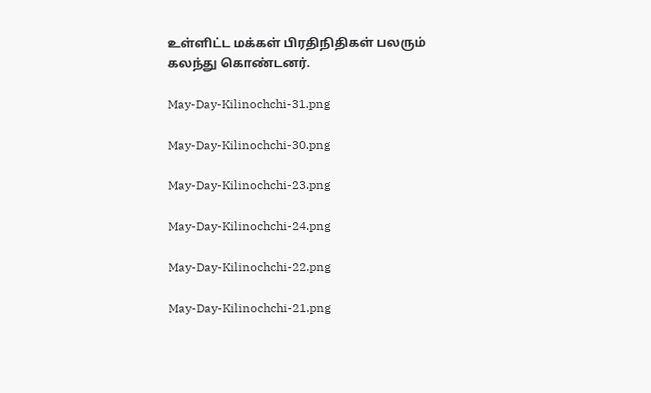உள்ளிட்ட மக்கள் பிரதிநிதிகள் பலரும் கலந்து கொண்டனர்.

May-Day-Kilinochchi-31.png

May-Day-Kilinochchi-30.png

May-Day-Kilinochchi-23.png

May-Day-Kilinochchi-24.png

May-Day-Kilinochchi-22.png

May-Day-Kilinochchi-21.png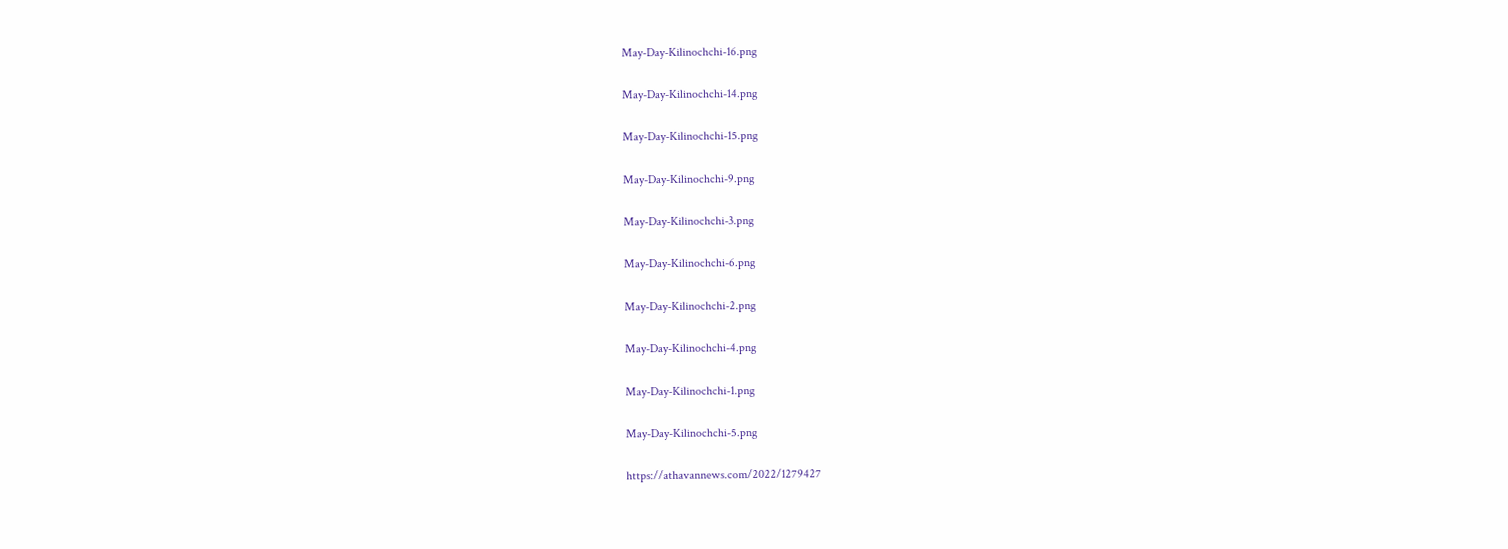May-Day-Kilinochchi-16.png

May-Day-Kilinochchi-14.png

May-Day-Kilinochchi-15.png

May-Day-Kilinochchi-9.png

May-Day-Kilinochchi-3.png

May-Day-Kilinochchi-6.png

May-Day-Kilinochchi-2.png

May-Day-Kilinochchi-4.png

May-Day-Kilinochchi-1.png

May-Day-Kilinochchi-5.png

https://athavannews.com/2022/1279427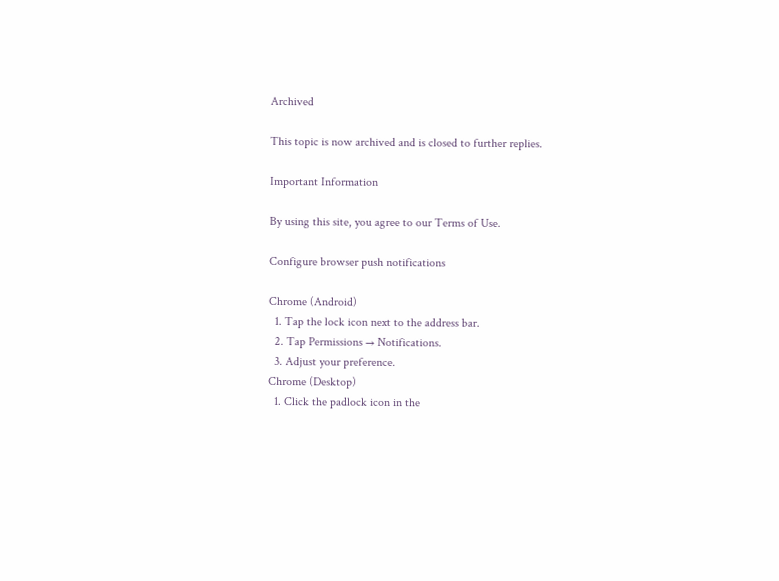Archived

This topic is now archived and is closed to further replies.

Important Information

By using this site, you agree to our Terms of Use.

Configure browser push notifications

Chrome (Android)
  1. Tap the lock icon next to the address bar.
  2. Tap Permissions → Notifications.
  3. Adjust your preference.
Chrome (Desktop)
  1. Click the padlock icon in the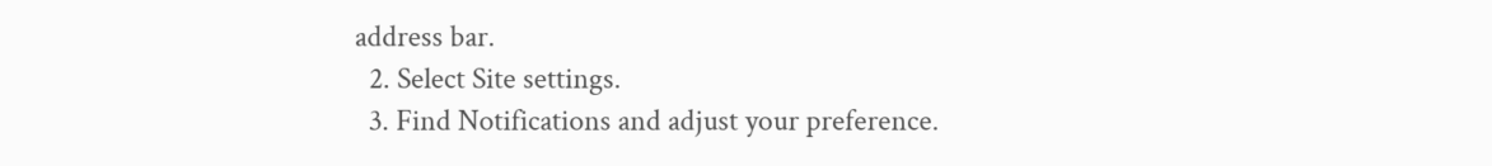address bar.
  2. Select Site settings.
  3. Find Notifications and adjust your preference.